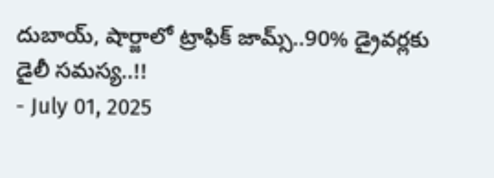దుబాయ్, షార్జాలో ట్రాఫిక్ జామ్స్..90% డ్రైవర్లకు డైలీ సమస్య..!!
- July 01, 2025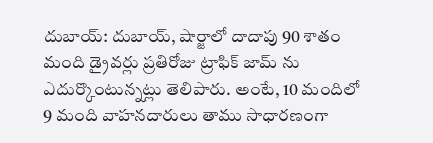దుబాయ్: దుబాయ్, షార్జాలో దాదాపు 90 శాతం మంది డ్రైవర్లు ప్రతిరోజు ట్రాఫిక్ జామ్ ను ఎదుర్కొంటున్నట్లు తెలిపారు. అంటే, 10 మందిలో 9 మంది వాహనదారులు తాము సాధారణంగా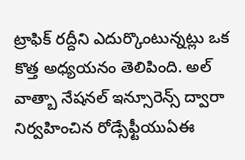ట్రాఫిక్ రద్దీని ఎదుర్కొంటున్నట్లు ఒక కొత్త అధ్యయనం తెలిపింది. అల్ వాత్బా నేషనల్ ఇన్సూరెన్స్ ద్వారా నిర్వహించిన రోడ్సేఫ్టీయుఏఈ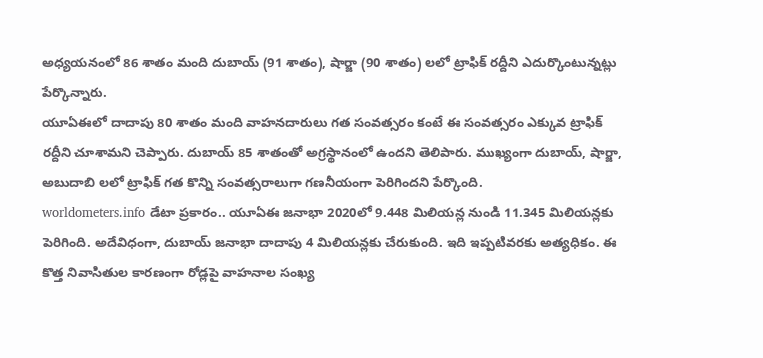అధ్యయనంలో 86 శాతం మంది దుబాయ్ (91 శాతం), షార్జా (90 శాతం) లలో ట్రాఫిక్ రద్దీని ఎదుర్కొంటున్నట్లు పేర్కొన్నారు.
యూఏఈలో దాదాపు 80 శాతం మంది వాహనదారులు గత సంవత్సరం కంటే ఈ సంవత్సరం ఎక్కువ ట్రాఫిక్ రద్దీని చూశామని చెప్పారు. దుబాయ్ 85 శాతంతో అగ్రస్థానంలో ఉందని తెలిపారు. ముఖ్యంగా దుబాయ్, షార్జా, అబుదాబి లలో ట్రాఫిక్ గత కొన్ని సంవత్సరాలుగా గణనీయంగా పెరిగిందని పేర్కొంది.
worldometers.info డేటా ప్రకారం.. యూఏఈ జనాభా 2020లో 9.448 మిలియన్ల నుండి 11.345 మిలియన్లకు పెరిగింది. అదేవిధంగా, దుబాయ్ జనాభా దాదాపు 4 మిలియన్లకు చేరుకుంది. ఇది ఇప్పటివరకు అత్యధికం. ఈ కొత్త నివాసితుల కారణంగా రోడ్లపై వాహనాల సంఖ్య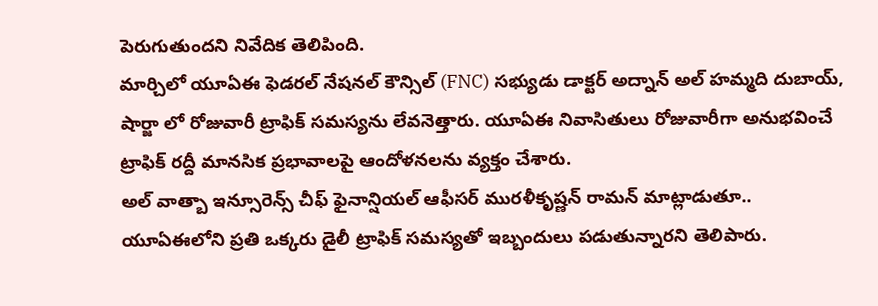పెరుగుతుందని నివేదిక తెలిపింది.
మార్చిలో యూఏఈ ఫెడరల్ నేషనల్ కౌన్సిల్ (FNC) సభ్యుడు డాక్టర్ అద్నాన్ అల్ హమ్మది దుబాయ్, షార్జా లో రోజువారీ ట్రాఫిక్ సమస్యను లేవనెత్తారు. యూఏఈ నివాసితులు రోజువారీగా అనుభవించే ట్రాఫిక్ రద్దీ మానసిక ప్రభావాలపై ఆందోళనలను వ్యక్తం చేశారు.
అల్ వాత్బా ఇన్సూరెన్స్ చీఫ్ ఫైనాన్షియల్ ఆఫీసర్ మురళీకృష్ణన్ రామన్ మాట్లాడుతూ.. యూఏఈలోని ప్రతి ఒక్కరు డైలీ ట్రాఫిక్ సమస్యతో ఇబ్బందులు పడుతున్నారని తెలిపారు.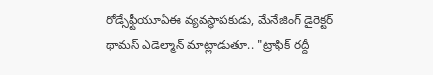రోడ్సేఫ్టీయూఏఈ వ్యవస్థాపకుడు, మేనేజింగ్ డైరెక్టర్ థామస్ ఎడెల్మాన్ మాట్లాడుతూ.. "ట్రాఫిక్ రద్దీ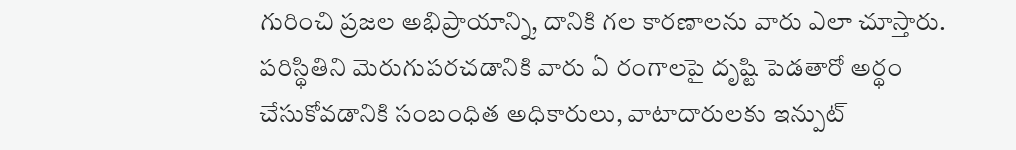గురించి ప్రజల అభిప్రాయాన్ని, దానికి గల కారణాలను వారు ఎలా చూస్తారు. పరిస్థితిని మెరుగుపరచడానికి వారు ఏ రంగాలపై దృష్టి పెడతారో అర్థం చేసుకోవడానికి సంబంధిత అధికారులు, వాటాదారులకు ఇన్పుట్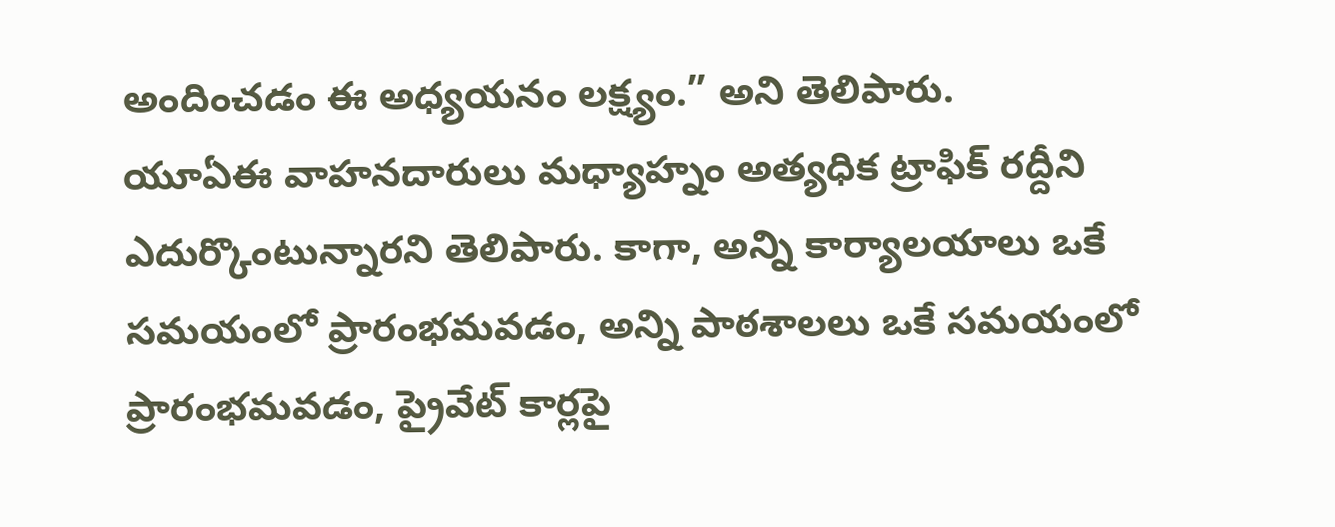అందించడం ఈ అధ్యయనం లక్ష్యం.” అని తెలిపారు.
యూఏఈ వాహనదారులు మధ్యాహ్నం అత్యధిక ట్రాఫిక్ రద్దీని ఎదుర్కొంటున్నారని తెలిపారు. కాగా, అన్ని కార్యాలయాలు ఒకే సమయంలో ప్రారంభమవడం, అన్ని పాఠశాలలు ఒకే సమయంలో ప్రారంభమవడం, ప్రైవేట్ కార్లపై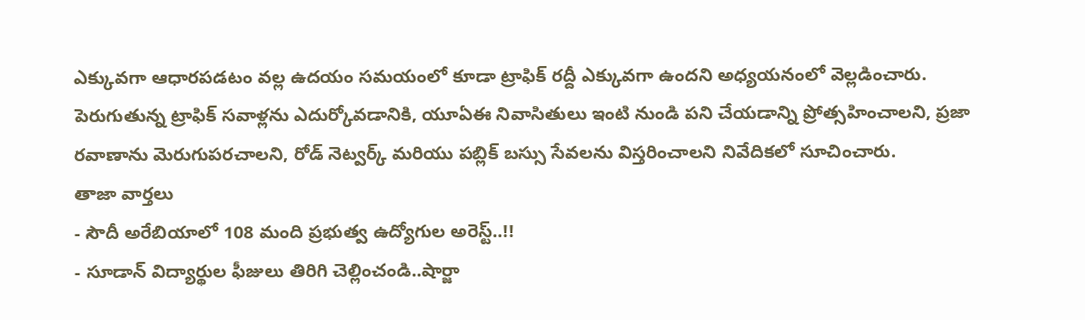ఎక్కువగా ఆధారపడటం వల్ల ఉదయం సమయంలో కూడా ట్రాఫిక్ రద్దీ ఎక్కువగా ఉందని అధ్యయనంలో వెల్లడించారు.
పెరుగుతున్న ట్రాఫిక్ సవాళ్లను ఎదుర్కోవడానికి, యూఏఈ నివాసితులు ఇంటి నుండి పని చేయడాన్ని ప్రోత్సహించాలని, ప్రజా రవాణాను మెరుగుపరచాలని, రోడ్ నెట్వర్క్ మరియు పబ్లిక్ బస్సు సేవలను విస్తరించాలని నివేదికలో సూచించారు.
తాజా వార్తలు
- సౌదీ అరేబియాలో 108 మంది ప్రభుత్వ ఉద్యోగుల అరెస్ట్..!!
- సూడాన్ విద్యార్థుల ఫీజులు తిరిగి చెల్లించండి..షార్జా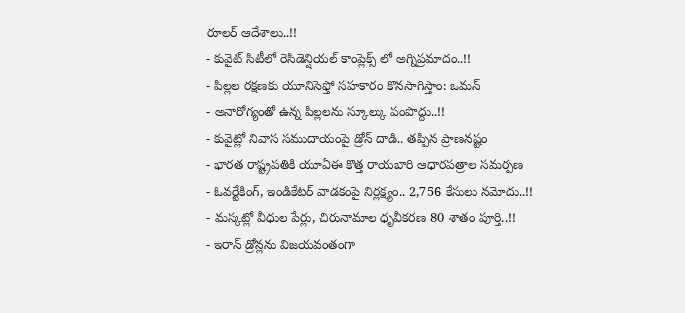రూలర్ ఆదేశాలు..!!
- కువైట్ సిటీలో రెసిడెన్షియల్ కాంప్లెక్స్ లో అగ్నిప్రమాదం..!!
- పిల్లల రక్షణకు యూనిసెఫ్తో సహకారం కొనసాగిస్తాం: ఒమన్
- అనారోగ్యంతో ఉన్న పిల్లలను స్కూల్కు పంపొద్దు..!!
- కువైట్లో నివాస సముదాయంపై డ్రోన్ దాడి.. తప్పిన ప్రాణనష్టం
- భారత రాష్ట్రపతికి యూఏఈ కొత్త రాయబారి ఆధారపత్రాల సమర్పణ
- ఓవర్టేకింగ్, ఇండికేటర్ వాడకంపై నిర్లక్ష్యం.. 2,756 కేసులు నమోదు..!!
- మస్కట్లో వీధుల పేర్లు, చిరునామాల ధృవీకరణ 80 శాతం పూర్తి..!!
- ఇరాన్ డ్రోన్లను విజయవంతంగా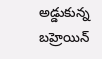అడ్డుకున్న బహ్రెయిన్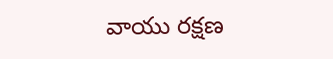వాయు రక్షణ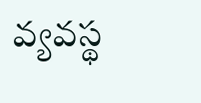వ్యవస్థ